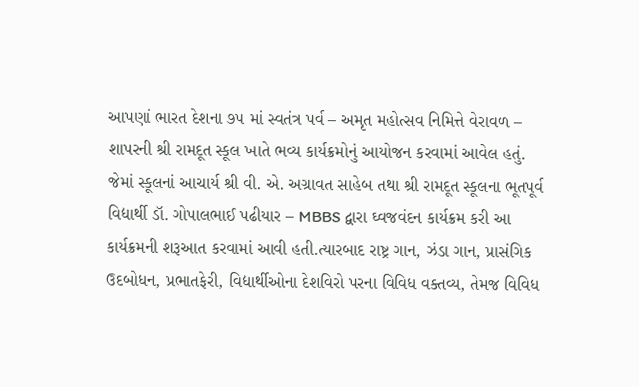આપણાં ભારત દેશના ૭૫ માં સ્વતંત્ર પર્વ – અમૃત મહોત્સવ નિમિત્તે વેરાવળ – શાપરની શ્રી રામદૂત સ્કૂલ ખાતે ભવ્ય કાર્યક્રમોનું આયોજન કરવામાં આવેલ હતું. જેમાં સ્કૂલનાં આચાર્ય શ્રી વી. એ. અગ્રાવત સાહેબ તથા શ્રી રામદૂત સ્કૂલના ભૂતપૂર્વ વિદ્યાર્થી ડૉ. ગોપાલભાઈ પઢીયાર – MBBS દ્વારા ઘ્વજવંદન કાર્યક્રમ કરી આ કાર્યક્રમની શરૂઆત કરવામાં આવી હતી.ત્યારબાદ રાષ્ટ્ર ગાન, ઝંડા ગાન, પ્રાસંગિક ઉદબોધન, પ્રભાતફેરી, વિદ્યાર્થીઓના દેશવિરો પરના વિવિધ વક્તવ્ય, તેમજ વિવિધ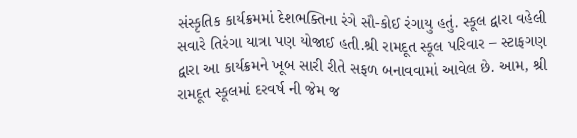સંસ્કૃતિક કાર્યક્રમમાં દેશભક્તિના રંગે સૌ-કોઈ રંગાયુ હતું. સ્કૂલ દ્વારા વહેલી સવારે તિરંગા યાત્રા પણ યોજાઈ હતી.શ્રી રામદૂત સ્કૂલ પરિવાર – સ્ટાફગણ દ્વારા આ કાર્યક્રમને ખૂબ સારી રીતે સફળ બનાવવામાં આવેલ છે. આમ, શ્રી રામદૂત સ્કૂલમાં દરવર્ષ ની જેમ જ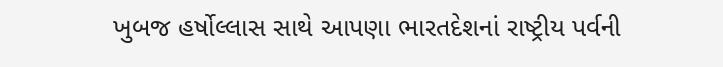ખુબજ હર્ષોલ્લાસ સાથે આપણા ભારતદેશનાં રાષ્ટ્રીય પર્વની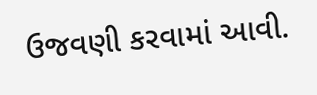ઉજવણી કરવામાં આવી.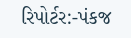રિપોર્ટર:-પંકજ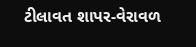ટીલાવત શાપર-વેરાવળ